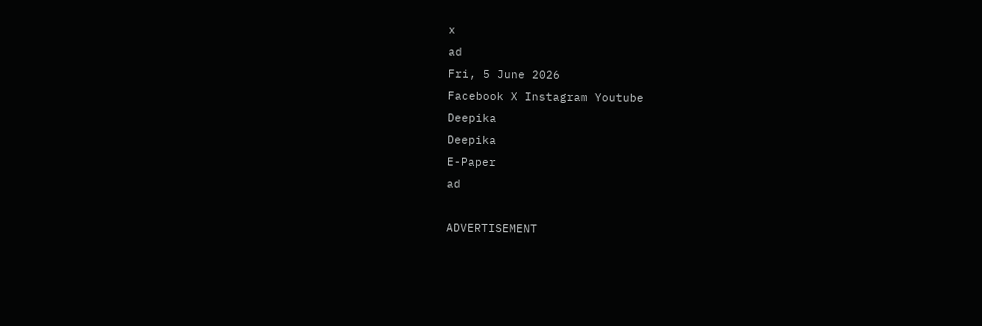x
ad
Fri, 5 June 2026
Facebook X Instagram Youtube
Deepika
Deepika
E-Paper
ad

ADVERTISEMENT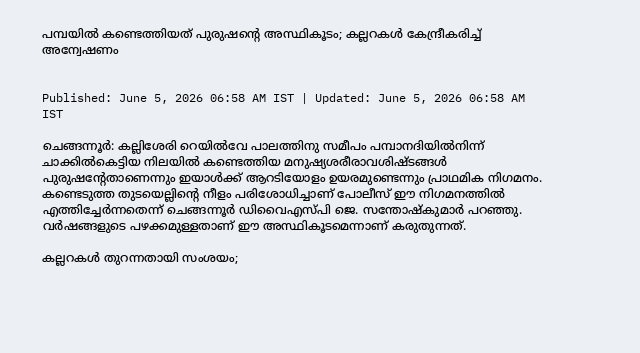പമ്പയിൽ കണ്ടെത്തിയത് പുരുഷന്‍റെ അസ്ഥികൂടം; കല്ലറകൾ കേന്ദ്രീകരിച്ച് അന്വേഷണം


Published: June 5, 2026 06:58 AM IST | Updated: June 5, 2026 06:58 AM IST

ചെങ്ങന്നൂർ: കല്ലിശേരി റെയിൽവേ പാലത്തിനു സമീപം പമ്പാനദിയിൽനിന്ന് ചാക്കിൽകെട്ടിയ നിലയിൽ കണ്ടെത്തിയ മനുഷ്യശരീരാവശിഷ്ടങ്ങൾ പുരുഷന്‍റേതാണെന്നും ഇയാൾക്ക് ആറടിയോളം ഉയരമുണ്ടെന്നും പ്രാഥമിക നിഗമനം. കണ്ടെടുത്ത തുടയെല്ലിന്‍റെ നീളം പരിശോധിച്ചാണ് പോലീസ് ഈ നിഗമനത്തിൽ എത്തിച്ചേർന്നതെന്ന് ചെങ്ങന്നൂർ ഡിവൈഎസ്പി ജെ. സന്തോഷ്കുമാർ പറഞ്ഞു. വർഷങ്ങളുടെ പഴക്കമുള്ളതാണ് ഈ അസ്ഥികൂടമെന്നാണ് കരുതുന്നത്.

കല്ലറകൾ തുറന്നതായി സംശയം;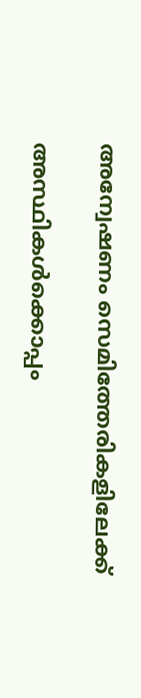അന്വേഷണം സെമിത്തേരികളിലേക്ക്

അസ്ഥികൾക്കൊപ്പം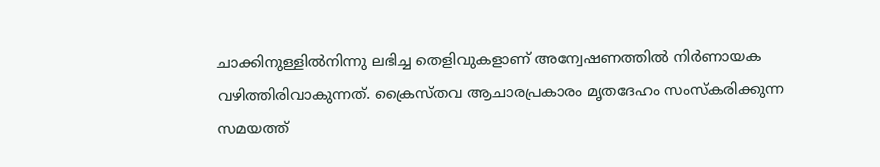ചാക്കിനുള്ളിൽനിന്നു ലഭിച്ച തെളിവുകളാണ് അന്വേഷണത്തിൽ നിർണായക വഴിത്തിരിവാകുന്നത്. ക്രൈസ്തവ ആചാരപ്രകാരം മൃതദേഹം സംസ്കരിക്കുന്ന സമയത്ത്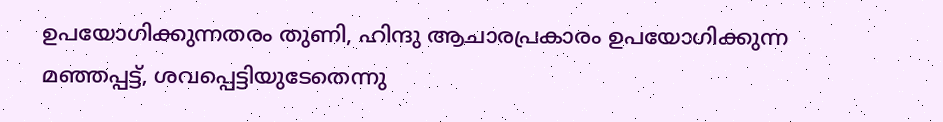ഉപയോഗിക്കുന്നതരം തുണി, ഹിന്ദു ആചാരപ്രകാരം ഉപയോഗിക്കുന്ന മഞ്ഞപ്പട്ട്, ശവപ്പെട്ടിയുടേതെന്നു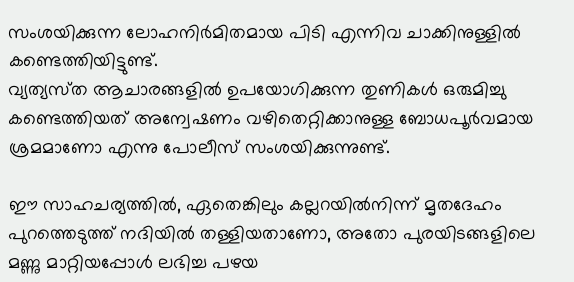സംശയിക്കുന്ന ലോഹനിർമിതമായ പിടി എന്നിവ ചാക്കിനുള്ളിൽ കണ്ടെത്തിയിട്ടുണ്ട്.
വ്യത്യസ്‌ത ആചാരങ്ങളിൽ ഉപയോഗിക്കുന്ന തുണികൾ ഒരുമിച്ചു കണ്ടെത്തിയത് അന്വേഷണം വഴിതെറ്റിക്കാനുള്ള ബോധപൂർവമായ ശ്രമമാണോ എന്നു പോലീസ് സംശയിക്കുന്നുണ്ട്.

ഈ സാഹചര്യത്തിൽ, ഏതെങ്കിലും കല്ലറയിൽനിന്ന് മൃതദേഹം പുറത്തെടുത്ത് നദിയിൽ തള്ളിയതാണോ, അതോ പുരയിടങ്ങളിലെ മണ്ണു മാറ്റിയപ്പോൾ ലഭിച്ച പഴയ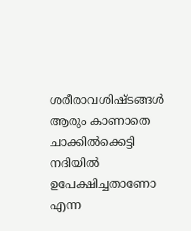ശരീരാവശിഷ്ടങ്ങൾ ആരും കാണാതെ ചാക്കിൽക്കെട്ടി നദിയിൽ ഉപേക്ഷിച്ചതാണോ എന്ന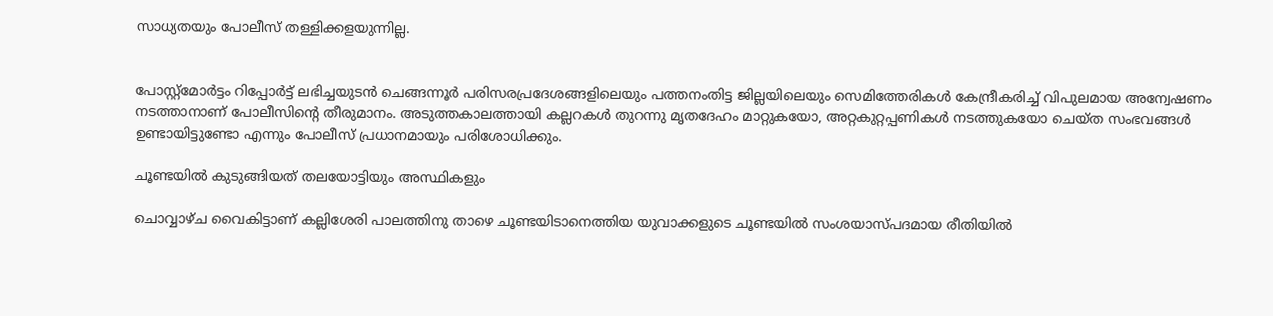സാധ്യതയും പോലീസ് തള്ളിക്കളയുന്നില്ല.


പോസ്റ്റ്മോർട്ടം റിപ്പോർട്ട് ലഭിച്ചയുടൻ ചെങ്ങന്നൂർ പരിസരപ്രദേശങ്ങളിലെയും പത്തനംതിട്ട ജില്ലയിലെയും സെമിത്തേരികൾ കേന്ദ്രീകരിച്ച് വിപുലമായ അന്വേഷണം നടത്താനാണ് പോലീസിന്‍റെ തീരുമാനം. അടുത്തകാലത്തായി കല്ലറകൾ തുറന്നു മൃതദേഹം മാറ്റുകയോ, അറ്റകുറ്റപ്പണികൾ നടത്തുകയോ ചെയ്ത സംഭവങ്ങൾ ഉണ്ടായിട്ടുണ്ടോ എന്നും പോലീസ് പ്രധാനമായും പരിശോധിക്കും.

ചൂണ്ടയിൽ കുടുങ്ങിയത് തലയോട്ടിയും അസ്ഥികളും

ചൊവ്വാഴ്ച വൈകിട്ടാണ് കല്ലിശേരി പാലത്തിനു താഴെ ചൂണ്ടയിടാനെത്തിയ യുവാക്കളുടെ ചൂണ്ടയിൽ സംശയാസ്പദമായ രീതിയിൽ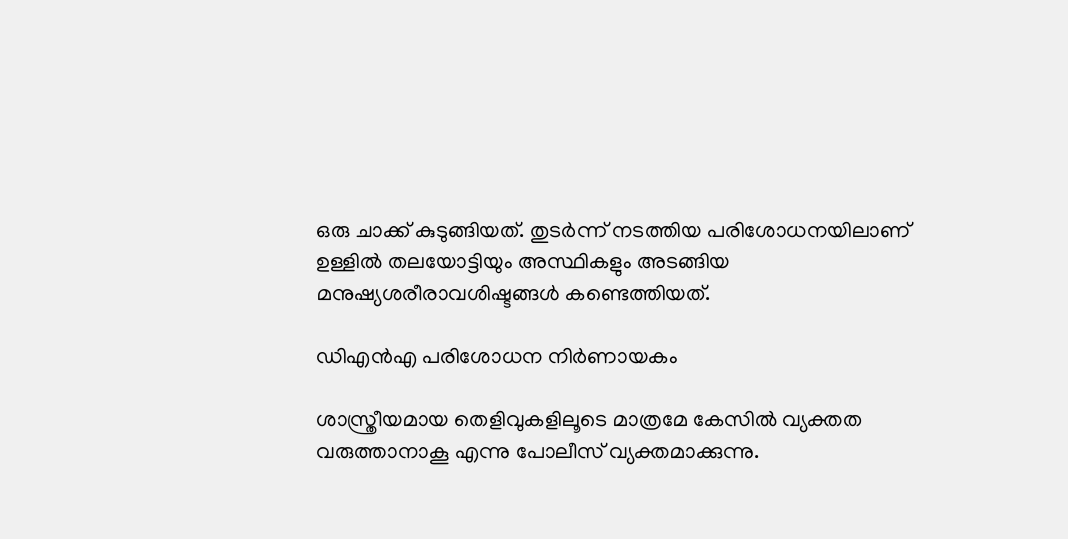ഒരു ചാക്ക് കുടുങ്ങിയത്. തുടർന്ന് നടത്തിയ പരിശോധനയിലാണ് ഉള്ളിൽ തലയോട്ടിയും അസ്ഥികളും അടങ്ങിയ മനുഷ്യശരീരാവശിഷ്ടങ്ങൾ കണ്ടെത്തിയത്.

ഡിഎൻഎ പരിശോധന നിർണായകം

ശാസ്ത്രീയമായ തെളിവുകളിലൂടെ മാത്രമേ കേസിൽ വ്യക്തത വരുത്താനാകൂ എന്നു പോലീസ് വ്യക്തമാക്കുന്നു.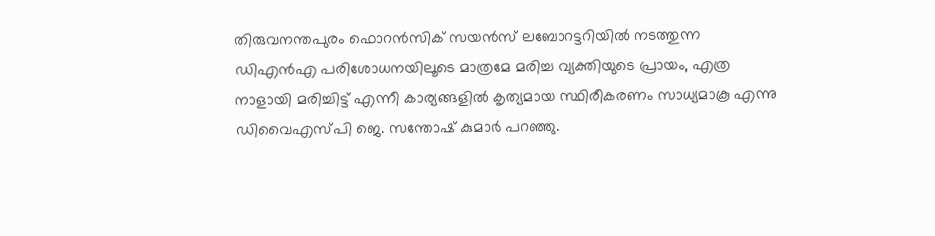തിരുവനന്തപുരം ഫൊറൻസിക് സയൻസ് ലബോറട്ടറിയിൽ നടത്തുന്ന ഡിഎൻഎ പരിശോധനയിലൂടെ മാത്രമേ മരിച്ച വ്യക്തിയുടെ പ്രായം, എത്ര നാളായി മരിച്ചിട്ട് എന്നീ കാര്യങ്ങളിൽ കൃത്യമായ സ്ഥിരീകരണം സാധ്യമാകൂ എന്നു ഡിവൈഎസ്പി ജെ. സന്തോഷ് കുമാർ പറഞ്ഞു.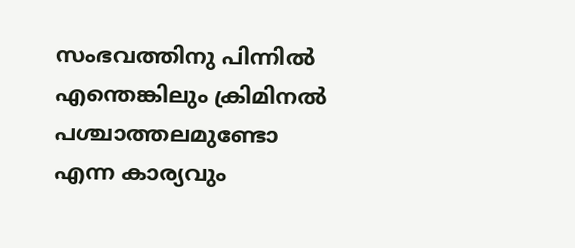സംഭവത്തിനു പിന്നിൽ എന്തെങ്കിലും ക്രിമിനൽ പശ്ചാത്തലമുണ്ടോ എന്ന കാര്യവും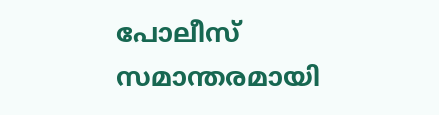പോലീസ് സമാന്തരമായി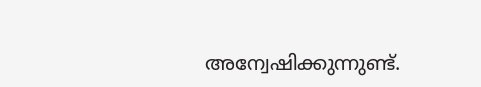അന്വേഷിക്കുന്നുണ്ട്.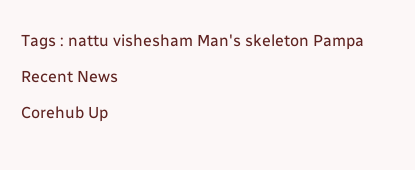Tags : nattu vishesham Man's skeleton Pampa

Recent News

Corehub Up